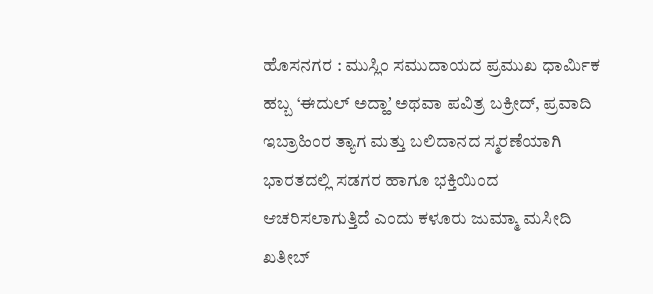ಹೊಸನಗರ : ಮುಸ್ಲಿಂ ಸಮುದಾಯದ ಪ್ರಮುಖ ಧಾರ್ಮಿಕ ಹಬ್ಬ ‘ಈದುಲ್ ಅದ್ಹಾʼ ಅಥವಾ ಪವಿತ್ರ ಬಕ್ರೀದ್, ಪ್ರವಾದಿ ಇಬ್ರಾಹಿಂರ ತ್ಯಾಗ ಮತ್ತು ಬಲಿದಾನದ ಸ್ಮರಣೆಯಾಗಿ ಭಾರತದಲ್ಲಿ ಸಡಗರ ಹಾಗೂ ಭಕ್ತಿಯಿಂದ ಆಚರಿಸಲಾಗುತ್ತಿದೆ ಎಂದು ಕಳೂರು ಜುಮ್ಮಾ ಮಸೀದಿ ಖತೀಬ್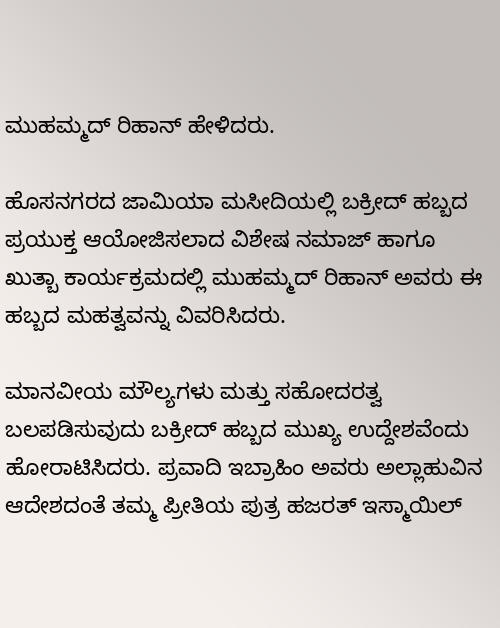ಮುಹಮ್ಮದ್ ರಿಹಾನ್ ಹೇಳಿದರು.

ಹೊಸನಗರದ ಜಾಮಿಯಾ ಮಸೀದಿಯಲ್ಲಿ ಬಕ್ರೀದ್ ಹಬ್ಬದ ಪ್ರಯುಕ್ತ ಆಯೋಜಿಸಲಾದ ವಿಶೇಷ ನಮಾಜ್ ಹಾಗೂ ಖುತ್ಬಾ ಕಾರ್ಯಕ್ರಮದಲ್ಲಿ ಮುಹಮ್ಮದ್ ರಿಹಾನ್ ಅವರು ಈ ಹಬ್ಬದ ಮಹತ್ವವನ್ನು ವಿವರಿಸಿದರು.

ಮಾನವೀಯ ಮೌಲ್ಯಗಳು ಮತ್ತು ಸಹೋದರತ್ವ ಬಲಪಡಿಸುವುದು ಬಕ್ರೀದ್ ಹಬ್ಬದ ಮುಖ್ಯ ಉದ್ದೇಶವೆಂದು ಹೋರಾಟಿಸಿದರು. ಪ್ರವಾದಿ ಇಬ್ರಾಹಿಂ ಅವರು ಅಲ್ಲಾಹುವಿನ ಆದೇಶದಂತೆ ತಮ್ಮ ಪ್ರೀತಿಯ ಪುತ್ರ ಹಜರತ್ ಇಸ್ಮಾಯಿಲ್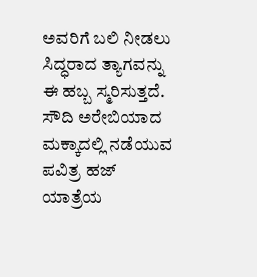ಅವರಿಗೆ ಬಲಿ ನೀಡಲು ಸಿದ್ಧರಾದ ತ್ಯಾಗವನ್ನು ಈ ಹಬ್ಬ ಸ್ಮರಿಸುತ್ತದೆ. ಸೌದಿ ಅರೇಬಿಯಾದ ಮಕ್ಕಾದಲ್ಲಿ ನಡೆಯುವ ಪವಿತ್ರ ಹಜ್ ಯಾತ್ರೆಯ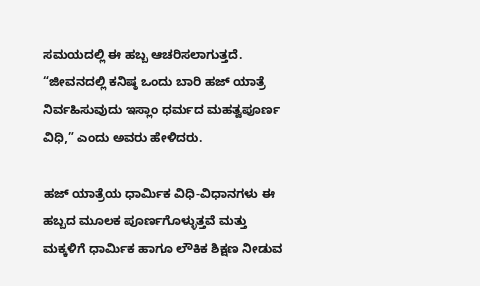ಸಮಯದಲ್ಲಿ ಈ ಹಬ್ಬ ಆಚರಿಸಲಾಗುತ್ತದೆ. “ಜೀವನದಲ್ಲಿ ಕನಿಷ್ಠ ಒಂದು ಬಾರಿ ಹಜ್ ಯಾತ್ರೆ ನಿರ್ವಹಿಸುವುದು ಇಸ್ಲಾಂ ಧರ್ಮದ ಮಹತ್ವಪೂರ್ಣ ವಿಧಿ,” ಎಂದು ಅವರು ಹೇಳಿದರು.

ಹಜ್ ಯಾತ್ರೆಯ ಧಾರ್ಮಿಕ ವಿಧಿ-ವಿಧಾನಗಳು ಈ ಹಬ್ಬದ ಮೂಲಕ ಪೂರ್ಣಗೊಳ್ಳುತ್ತವೆ ಮತ್ತು ಮಕ್ಕಳಿಗೆ ಧಾರ್ಮಿಕ ಹಾಗೂ ಲೌಕಿಕ ಶಿಕ್ಷಣ ನೀಡುವ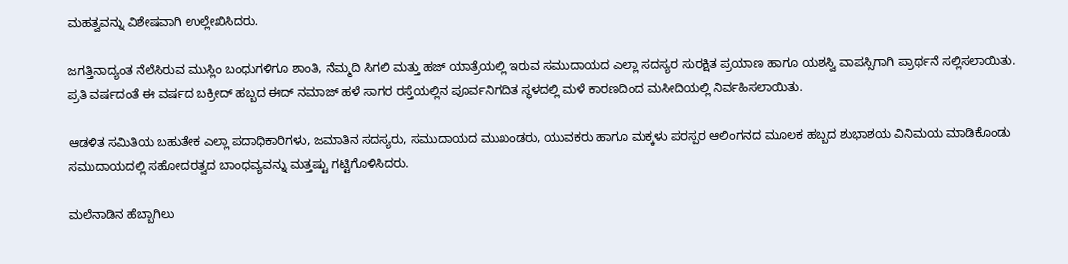ಮಹತ್ವವನ್ನು ವಿಶೇಷವಾಗಿ ಉಲ್ಲೇಖಿಸಿದರು.

ಜಗತ್ತಿನಾದ್ಯಂತ ನೆಲೆಸಿರುವ ಮುಸ್ಲಿಂ ಬಂಧುಗಳಿಗೂ ಶಾಂತಿ, ನೆಮ್ಮದಿ ಸಿಗಲಿ ಮತ್ತು ಹಜ್ ಯಾತ್ರೆಯಲ್ಲಿ ಇರುವ ಸಮುದಾಯದ ಎಲ್ಲಾ ಸದಸ್ಯರ ಸುರಕ್ಷಿತ ಪ್ರಯಾಣ ಹಾಗೂ ಯಶಸ್ವಿ ವಾಪಸ್ಸಿಗಾಗಿ ಪ್ರಾರ್ಥನೆ ಸಲ್ಲಿಸಲಾಯಿತು.
ಪ್ರತಿ ವರ್ಷದಂತೆ ಈ ವರ್ಷದ ಬಕ್ರೀದ್ ಹಬ್ಬದ ಈದ್ ನಮಾಜ್ ಹಳೆ ಸಾಗರ ರಸ್ತೆಯಲ್ಲಿನ ಪೂರ್ವನಿಗದಿತ ಸ್ಥಳದಲ್ಲಿ ಮಳೆ ಕಾರಣದಿಂದ ಮಸೀದಿಯಲ್ಲಿ ನಿರ್ವಹಿಸಲಾಯಿತು.

ಆಡಳಿತ ಸಮಿತಿಯ ಬಹುತೇಕ ಎಲ್ಲಾ ಪದಾಧಿಕಾರಿಗಳು, ಜಮಾತಿನ ಸದಸ್ಯರು, ಸಮುದಾಯದ ಮುಖಂಡರು, ಯುವಕರು ಹಾಗೂ ಮಕ್ಕಳು ಪರಸ್ಪರ ಆಲಿಂಗನದ ಮೂಲಕ ಹಬ್ಬದ ಶುಭಾಶಯ ವಿನಿಮಯ ಮಾಡಿಕೊಂಡು ಸಮುದಾಯದಲ್ಲಿ ಸಹೋದರತ್ವದ ಬಾಂಧವ್ಯವನ್ನು ಮತ್ತಷ್ಟು ಗಟ್ಟಿಗೊಳಿಸಿದರು.

ಮಲೆನಾಡಿನ ಹೆಬ್ಬಾಗಿಲು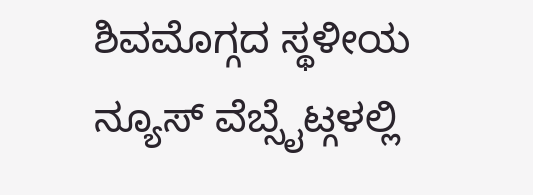ಶಿವಮೊಗ್ಗದ ಸ್ಥಳೀಯ ನ್ಯೂಸ್ ವೆಬ್ಸೈಟ್ಗಳಲ್ಲಿ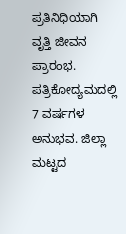ಪ್ರತಿನಿಧಿಯಾಗಿ ವೃತ್ತಿ ಜೀವನ ಪ್ರಾರಂಭ. ಪತ್ರಿಕೋದ್ಯಮದಲ್ಲಿ 7 ವರ್ಷಗಳ ಅನುಭವ. ಜಿಲ್ಲಾ ಮಟ್ಟದ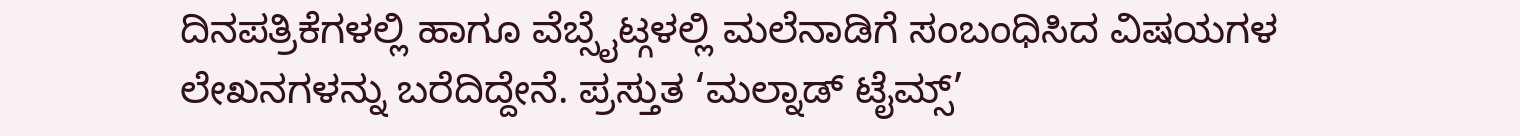ದಿನಪತ್ರಿಕೆಗಳಲ್ಲಿ ಹಾಗೂ ವೆಬ್ಸೈಟ್ಗಳಲ್ಲಿ ಮಲೆನಾಡಿಗೆ ಸಂಬಂಧಿಸಿದ ವಿಷಯಗಳ ಲೇಖನಗಳನ್ನು ಬರೆದಿದ್ದೇನೆ. ಪ್ರಸ್ತುತ ‘ಮಲ್ನಾಡ್ ಟೈಮ್ಸ್’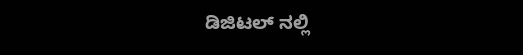ಡಿಜಿಟಲ್ ನಲ್ಲಿ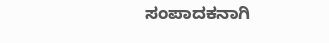ಸಂಪಾದಕನಾಗಿ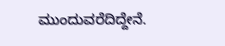ಮುಂದುವರೆದಿದ್ದೇನೆ.